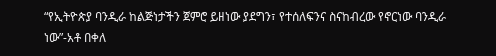“የኢትዮጵያ ባንዲራ ከልጅነታችን ጀምሮ ይዘነው ያደግን፣ የተሰለፍንና ስናከብረው የኖርነው ባንዲራ ነው”-አቶ በቀለ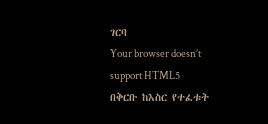ገርባ
Your browser doesn’t support HTML5
በቅርቡ ከእስር የተፈቱት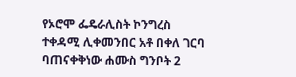የኦሮሞ ፌዴራሊስት ኮንግረስ ተቀዳሚ ሊቀመንበር አቶ በቀለ ገርባ ባጠናቀቅነው ሐሙስ ግንቦት 2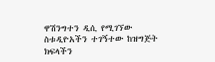ዋሽንግተን ዲሲ የሚገኘው ስቱዲዮአችን ተገኝተው ከዝግጅት ክፍላችን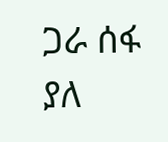ጋራ ሰፋ ያለ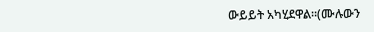ውይይት አካሂደዋል።(ሙሉውን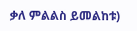ቃለ ምልልስ ይመልከቱ)